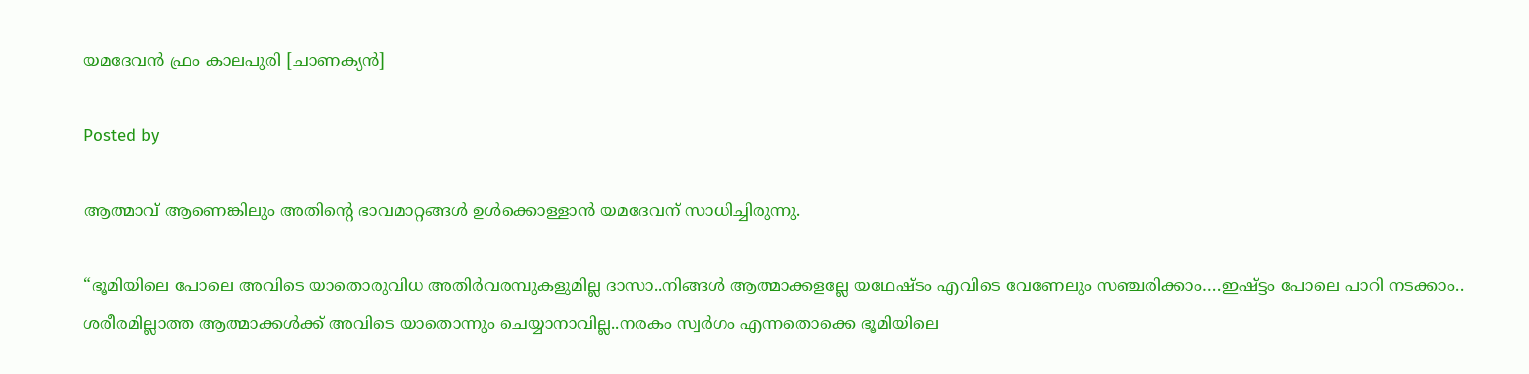യമദേവൻ ഫ്രം കാലപുരി [ചാണക്യൻ]

Posted by

ആത്മാവ് ആണെങ്കിലും അതിന്റെ ഭാവമാറ്റങ്ങൾ ഉൾക്കൊള്ളാൻ യമദേവന് സാധിച്ചിരുന്നു.

“ഭൂമിയിലെ പോലെ അവിടെ യാതൊരുവിധ അതിർവരമ്പുകളുമില്ല ദാസാ..നിങ്ങൾ ആത്മാക്കളല്ലേ യഥേഷ്ടം എവിടെ വേണേലും സഞ്ചരിക്കാം….ഇഷ്ട്ടം പോലെ പാറി നടക്കാം.. ശരീരമില്ലാത്ത ആത്മാക്കൾക്ക് അവിടെ യാതൊന്നും ചെയ്യാനാവില്ല..നരകം സ്വർഗം എന്നതൊക്കെ ഭൂമിയിലെ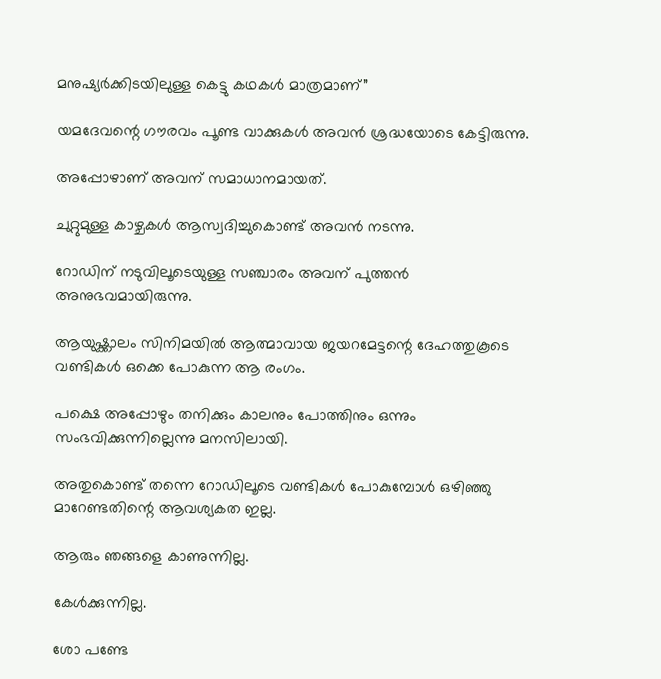മനുഷ്യർക്കിടയിലുള്ള കെട്ടു കഥകൾ മാത്രമാണ്”

യമദേവന്റെ ഗൗരവം പൂണ്ട വാക്കുകൾ അവൻ ശ്രദ്ധയോടെ കേട്ടിരുന്നു.

അപ്പോഴാണ് അവന് സമാധാനമായത്.

ചുറ്റുമുള്ള കാഴ്ചകൾ ആസ്വദിച്ചുകൊണ്ട് അവൻ നടന്നു.

റോഡിന് നടുവിലൂടെയുള്ള സഞ്ചാരം അവന് പുത്തൻ അനുഭവമായിരുന്നു.

ആയുഷ്ക്കാലം സിനിമയിൽ ആത്മാവായ ജയറമേട്ടന്റെ ദേഹത്തുകൂടെ വണ്ടികൾ ഒക്കെ പോകുന്ന ആ രംഗം.

പക്ഷെ അപ്പോഴും തനിക്കും കാലനും പോത്തിനും ഒന്നും സംഭവിക്കുന്നില്ലെന്നു മനസിലായി.

അതുകൊണ്ട് തന്നെ റോഡിലൂടെ വണ്ടികൾ പോകുമ്പോൾ ഒഴിഞ്ഞു മാറേണ്ടതിന്റെ ആവശ്യകത ഇല്ല.

ആരും ഞങ്ങളെ കാണുന്നില്ല.

കേൾക്കുന്നില്ല.

ശോ പണ്ടേ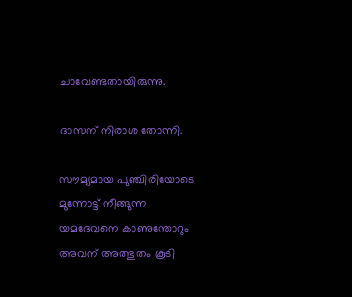ചാവേണ്ടതായിരുന്നു.

ദാസന് നിരാശ തോന്നി.

സൗമ്യമായ പുഞ്ചിരിയോടെ മുന്നോട്ട് നീങ്ങുന്ന യമദേവനെ കാണുന്തോറും അവന് അത്ഭുതം കൂടി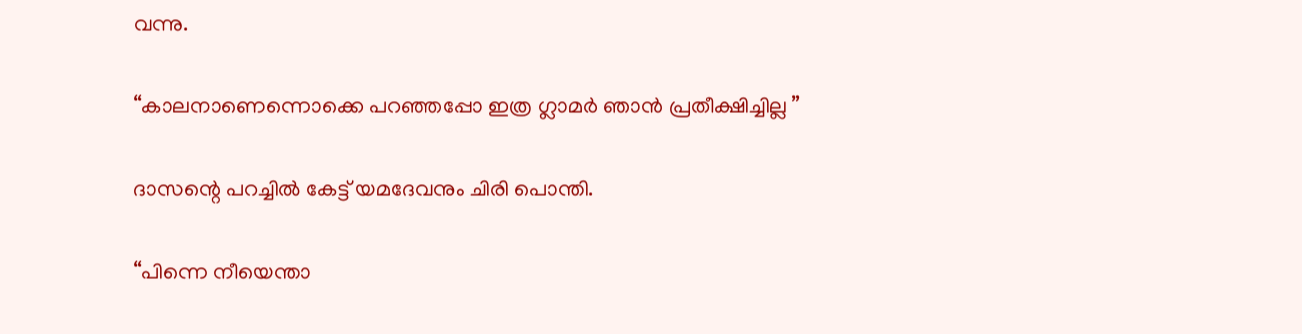വന്നു.

“കാലനാണെന്നൊക്കെ പറഞ്ഞപ്പോ ഇത്ര ഗ്ലാമർ ഞാൻ പ്രതീക്ഷിച്ചില്ല ”

ദാസന്റെ പറച്ചിൽ കേട്ട് യമദേവനും ചിരി പൊന്തി.

“പിന്നെ നീയെന്താ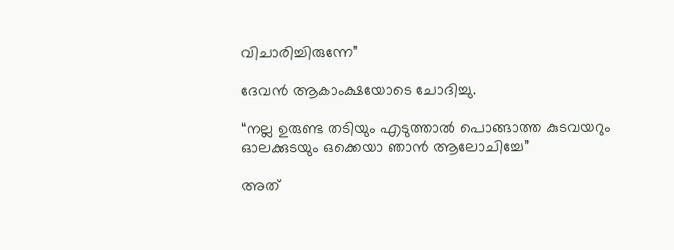വിചാരിച്ചിരുന്നേ”

ദേവൻ ആകാംക്ഷയോടെ ചോദിച്ചു.

“നല്ല ഉരുണ്ട തടിയും എടുത്താൽ പൊങ്ങാത്ത കുടവയറും ഓലക്കുടയും ഒക്കെയാ ഞാൻ ആലോചിച്ചേ”

അത്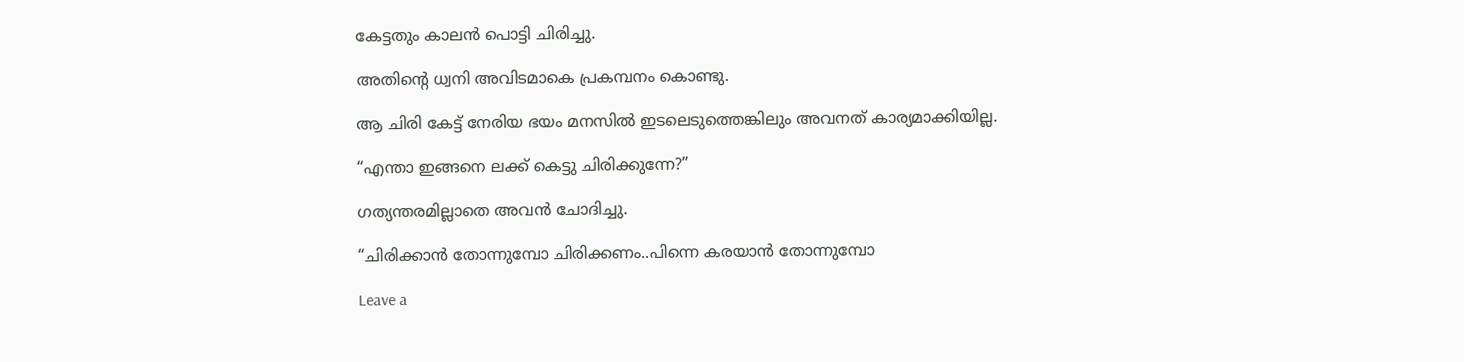കേട്ടതും കാലൻ പൊട്ടി ചിരിച്ചു.

അതിന്റെ ധ്വനി അവിടമാകെ പ്രകമ്പനം കൊണ്ടു.

ആ ചിരി കേട്ട് നേരിയ ഭയം മനസിൽ ഇടലെടുത്തെങ്കിലും അവനത് കാര്യമാക്കിയില്ല.

“എന്താ ഇങ്ങനെ ലക്ക് കെട്ടു ചിരിക്കുന്നേ?”

ഗത്യന്തരമില്ലാതെ അവൻ ചോദിച്ചു.

“ചിരിക്കാൻ തോന്നുമ്പോ ചിരിക്കണം..പിന്നെ കരയാൻ തോന്നുമ്പോ

Leave a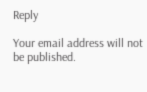Reply

Your email address will not be published.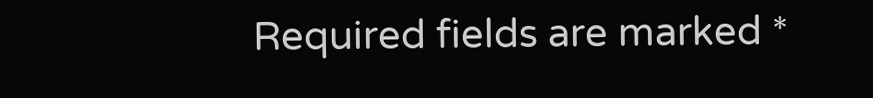Required fields are marked *